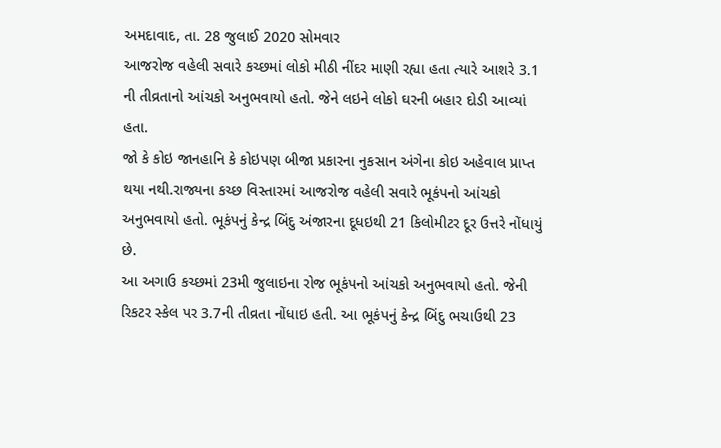અમદાવાદ, તા. 28 જુલાઈ 2020 સોમવાર
આજરોજ વહેલી સવારે કચ્છમાં લોકો મીઠી નીંદર માણી રહ્યા હતા ત્યારે આશરે 3.1 ની તીવ્રતાનો આંચકો અનુભવાયો હતો. જેને લઇને લોકો ઘરની બહાર દોડી આવ્યાં હતા.
જો કે કોઇ જાનહાનિ કે કોઇપણ બીજા પ્રકારના નુકસાન અંગેના કોઇ અહેવાલ પ્રાપ્ત થયા નથી.રાજ્યના કચ્છ વિસ્તારમાં આજરોજ વહેલી સવારે ભૂકંપનો આંચકો અનુભવાયો હતો. ભૂકંપનું કેન્દ્ર બિંદુ અંજારના દૂધઇથી 21 કિલોમીટર દૂર ઉત્તરે નોંધાયું છે.
આ અગાઉ કચ્છમાં 23મી જુલાઇના રોજ ભૂકંપનો આંચકો અનુભવાયો હતો. જેની રિકટર સ્કેલ પર 3.7ની તીવ્રતા નોંધાઇ હતી. આ ભૂકંપનું કેન્દ્ર બિંદુ ભચાઉથી 23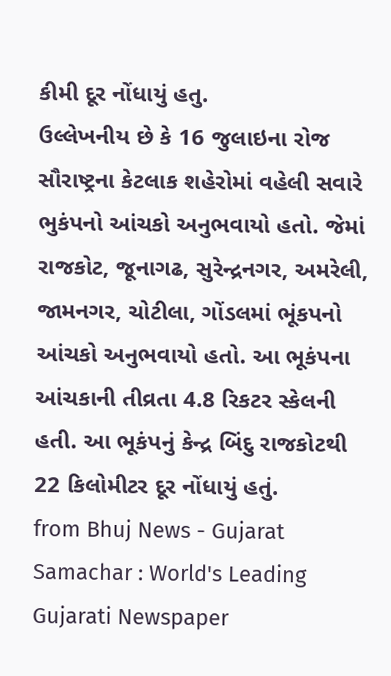કીમી દૂર નોંધાયું હતુ.
ઉલ્લેખનીય છે કે 16 જુલાઇના રોજ સૌરાષ્ટ્રના કેટલાક શહેરોમાં વહેલી સવારે ભુકંપનો આંચકો અનુભવાયો હતો. જેમાં રાજકોટ, જૂનાગઢ, સુરેન્દ્રનગર, અમરેલી, જામનગર, ચોટીલા, ગોંડલમાં ભૂંકપનો આંચકો અનુભવાયો હતો. આ ભૂકંપના આંચકાની તીવ્રતા 4.8 રિકટર સ્કેલની હતી. આ ભૂકંપનું કેન્દ્ર બિંદુ રાજકોટથી 22 કિલોમીટર દૂર નોંધાયું હતું.
from Bhuj News - Gujarat Samachar : World's Leading Gujarati Newspaper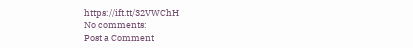https://ift.tt/32VWChH
No comments:
Post a Comment